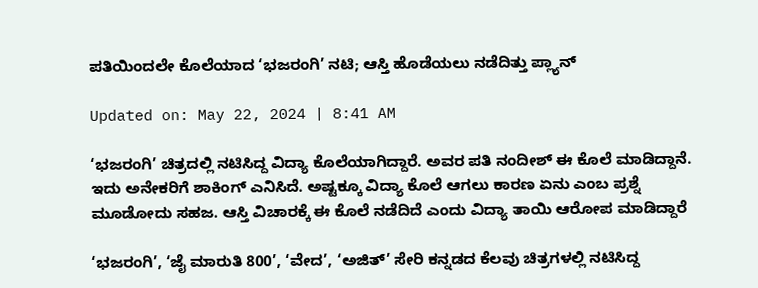ಪತಿಯಿಂದಲೇ ಕೊಲೆಯಾದ ‘ಭಜರಂಗಿ’ ನಟಿ; ಆಸ್ತಿ ಹೊಡೆಯಲು ನಡೆದಿತ್ತು ಪ್ಲ್ಯಾನ್

Updated on: May 22, 2024 | 8:41 AM

‘ಭಜರಂಗಿ’ ಚಿತ್ರದಲ್ಲಿ ನಟಿಸಿದ್ದ ವಿದ್ಯಾ ಕೊಲೆಯಾಗಿದ್ದಾರೆ. ಅವರ ಪತಿ ನಂದೀಶ್ ಈ ಕೊಲೆ ಮಾಡಿದ್ದಾನೆ. ಇದು ಅನೇಕರಿಗೆ ಶಾಕಿಂಗ್ ಎನಿಸಿದೆ. ಅಷ್ಟಕ್ಕೂ ವಿದ್ಯಾ ಕೊಲೆ ಆಗಲು ಕಾರಣ ಏನು ಎಂಬ ಪ್ರಶ್ನೆ ಮೂಡೋದು ಸಹಜ. ಆಸ್ತಿ ವಿಚಾರಕ್ಕೆ ಈ ಕೊಲೆ ನಡೆದಿದೆ ಎಂದು ವಿದ್ಯಾ ತಾಯಿ ಆರೋಪ ಮಾಡಿದ್ದಾರೆ

‘ಭಜರಂಗಿ’, ‘ಜೈ ಮಾರುತಿ 800’, ‘ವೇದ’, ‘ಅಜಿತ್’ ಸೇರಿ ಕನ್ನಡದ ಕೆಲವು ಚಿತ್ರಗಳಲ್ಲಿ ನಟಿಸಿದ್ದ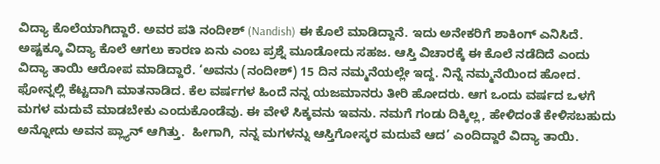ವಿದ್ಯಾ ಕೊಲೆಯಾಗಿದ್ದಾರೆ. ಅವರ ಪತಿ ನಂದೀಶ್ (Nandish) ಈ ಕೊಲೆ ಮಾಡಿದ್ದಾನೆ. ಇದು ಅನೇಕರಿಗೆ ಶಾಕಿಂಗ್ ಎನಿಸಿದೆ. ಅಷ್ಟಕ್ಕೂ ವಿದ್ಯಾ ಕೊಲೆ ಆಗಲು ಕಾರಣ ಏನು ಎಂಬ ಪ್ರಶ್ನೆ ಮೂಡೋದು ಸಹಜ. ಆಸ್ತಿ ವಿಚಾರಕ್ಕೆ ಈ ಕೊಲೆ ನಡೆದಿದೆ ಎಂದು ವಿದ್ಯಾ ತಾಯಿ ಆರೋಪ ಮಾಡಿದ್ದಾರೆ. ‘ಅವನು (ನಂದೀಶ್) 15 ದಿನ ನಮ್ಮನೆಯಲ್ಲೇ ಇದ್ದ. ನಿನ್ನೆ ನಮ್ಮನೆಯಿಂದ ಹೋದ. ಫೋನ್ನಲ್ಲಿ ಕೆಟ್ಟದಾಗಿ ಮಾತನಾಡಿದ. ಕೆಲ ವರ್ಷಗಳ ಹಿಂದೆ ನನ್ನ ಯಜಮಾನರು ತೀರಿ ಹೋದರು. ಆಗ ಒಂದು ವರ್ಷದ ಒಳಗೆ ಮಗಳ ಮದುವೆ ಮಾಡಬೇಕು ಎಂದುಕೊಂಡೆವು. ಈ ವೇಳೆ ಸಿಕ್ಕವನು ಇವನು. ನಮಗೆ ಗಂಡು ದಿಕ್ಕಿಲ್ಲ, ಹೇಳಿದಂತೆ ಕೇಳಿಸಬಹುದು ಅನ್ನೋದು ಅವನ ಪ್ಲ್ಯಾನ್ ಆಗಿತ್ತು.  ಹೀಗಾಗಿ, ನನ್ನ ಮಗಳನ್ನು ಆಸ್ತಿಗೋಸ್ಕರ ಮದುವೆ ಆದ’ ಎಂದಿದ್ದಾರೆ ವಿದ್ಯಾ ತಾಯಿ.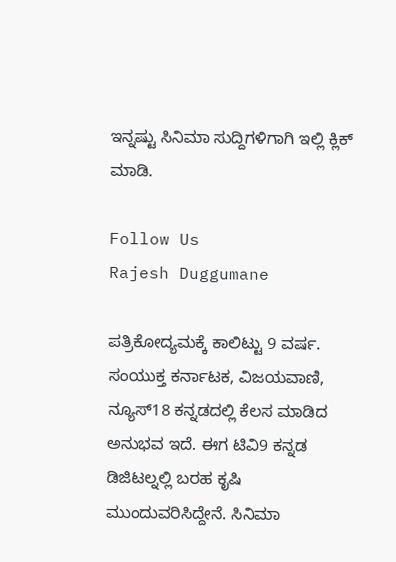ಇನ್ನಷ್ಟು ಸಿನಿಮಾ ಸುದ್ದಿಗಳಿಗಾಗಿ ಇಲ್ಲಿ ಕ್ಲಿಕ್ ಮಾಡಿ.

Follow Us
Rajesh Duggumane

ಪತ್ರಿಕೋದ್ಯಮಕ್ಕೆ ಕಾಲಿಟ್ಟು 9 ವರ್ಷ. ಸಂಯುಕ್ತ ಕರ್ನಾಟಕ, ವಿಜಯವಾಣಿ, ನ್ಯೂಸ್18 ಕನ್ನಡದಲ್ಲಿ ಕೆಲಸ ಮಾಡಿದ ಅನುಭವ ಇದೆ. ಈಗ ಟಿವಿ9 ಕನ್ನಡ ಡಿಜಿಟಲ್ನಲ್ಲಿ ಬರಹ ಕೃಷಿ ಮುಂದುವರಿಸಿದ್ದೇನೆ. ಸಿನಿಮಾ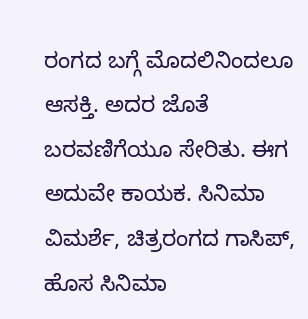ರಂಗದ ಬಗ್ಗೆ ಮೊದಲಿನಿಂದಲೂ ಆಸಕ್ತಿ. ಅದರ ಜೊತೆ ಬರವಣಿಗೆಯೂ ಸೇರಿತು. ಈಗ ಅದುವೇ ಕಾಯಕ. ಸಿನಿಮಾ ವಿಮರ್ಶೆ, ಚಿತ್ರರಂಗದ ಗಾಸಿಪ್, ಹೊಸ ಸಿನಿಮಾ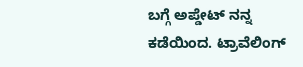ಬಗ್ಗೆ ಅಪ್ಡೇಟ್ ನನ್ನ ಕಡೆಯಿಂದ. ಟ್ರಾವೆಲಿಂಗ್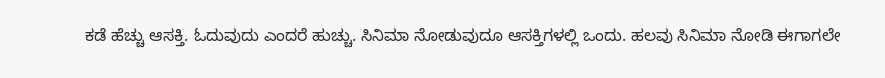ಕಡೆ ಹೆಚ್ಚು ಆಸಕ್ತಿ. ಓದುವುದು ಎಂದರೆ ಹುಚ್ಚು. ಸಿನಿಮಾ ನೋಡುವುದೂ ಆಸಕ್ತಿಗಳಲ್ಲಿ ಒಂದು. ಹಲವು ಸಿನಿಮಾ ನೋಡಿ ಈಗಾಗಲೇ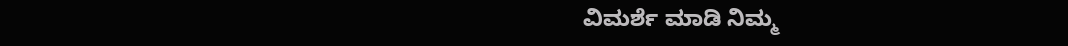ವಿಮರ್ಶೆ ಮಾಡಿ ನಿಮ್ಮ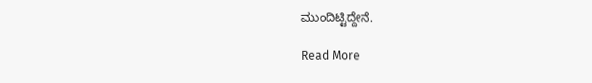ಮುಂದಿಟ್ಟಿದ್ದೇನೆ.

Read More